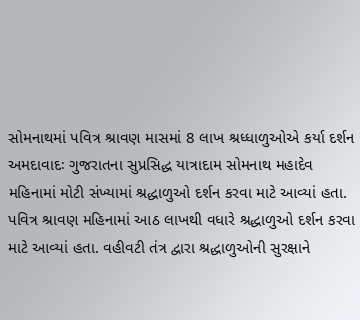સોમનાથમાં પવિત્ર શ્રાવણ માસમાં 8 લાખ શ્રધ્ધાળુઓએ કર્યા દર્શન
અમદાવાદઃ ગુજરાતના સુપ્રસિદ્ધ યાત્રાદામ સોમનાથ મહાદેવ મહિનામાં મોટી સંખ્યામાં શ્રદ્ધાળુઓ દર્શન કરવા માટે આવ્યાં હતા. પવિત્ર શ્રાવણ મહિનામાં આઠ લાખથી વધારે શ્રદ્ધાળુઓ દર્શન કરવા માટે આવ્યાં હતા. વહીવટી તંત્ર દ્વારા શ્રદ્ધાળુઓની સુરક્ષાને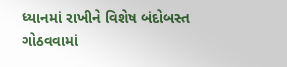ધ્યાનમાં રાખીને વિશેષ બંદોબસ્ત ગોઠવવામાં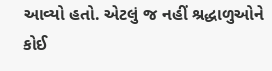આવ્યો હતો. એટલું જ નહીં શ્રદ્ધાળુઓને કોઈ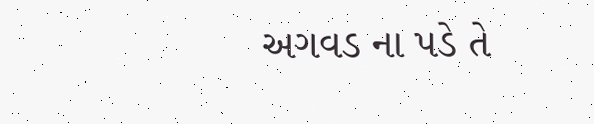અગવડ ના પડે તે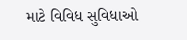માટે વિવિધ સુવિધાઓ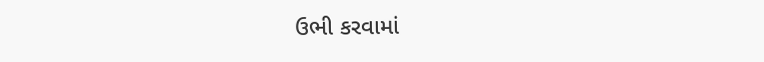ઉભી કરવામાં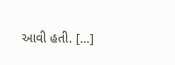આવી હતી. […]